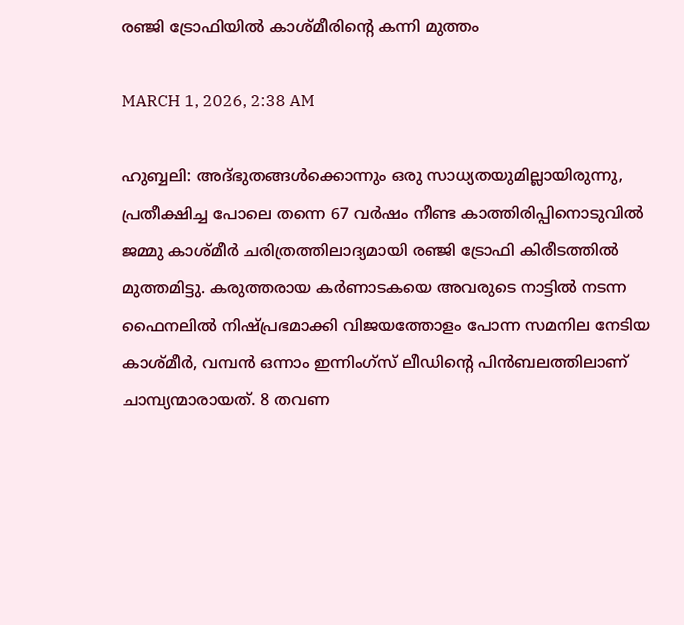രഞ്ജി ട്രോഫിയിൽ കാശ്മീരിന്റെ കന്നി മുത്തം

MARCH 1, 2026, 2:38 AM

ഹുബ്ബലി: അദ്ഭുതങ്ങൾക്കൊന്നും ഒരു സാധ്യതയുമില്ലായിരുന്നു, പ്രതീക്ഷിച്ച പോലെ തന്നെ 67 വർഷം നീണ്ട കാത്തിരിപ്പിനൊടുവിൽ ജമ്മു കാശ്മീർ ചരിത്രത്തിലാദ്യമായി രഞ്ജി ട്രോഫി കിരീടത്തിൽ മുത്തമിട്ടു. കരുത്തരായ കർണാടകയെ അവരുടെ നാട്ടിൽ നടന്ന ഫൈനലിൽ നിഷ്പ്രഭമാക്കി വിജയത്തോളം പോന്ന സമനില നേടിയ കാശ്മീർ, വമ്പൻ ഒന്നാം ഇന്നിംഗ്‌സ് ലീഡിന്റെ പിൻബലത്തിലാണ് ചാമ്പ്യന്മാരായത്. 8 തവണ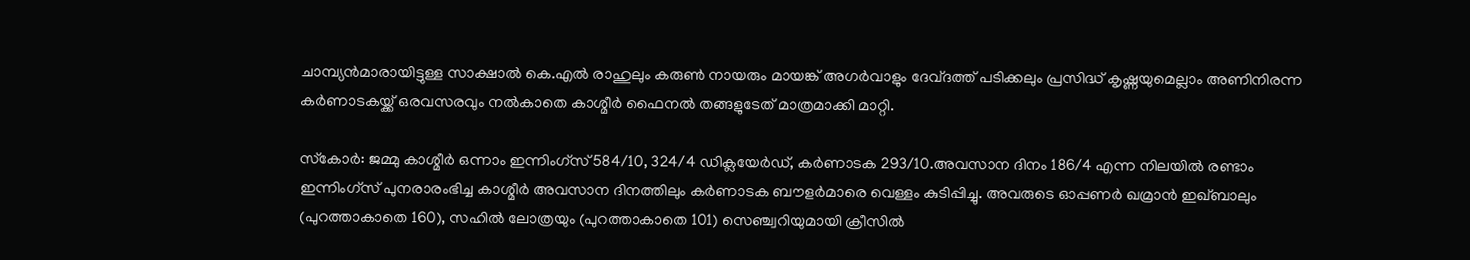ചാമ്പ്യൻമാരായിട്ടുള്ള സാക്ഷാൽ കെ.എൽ രാഹുലും കരുൺ നായരും മായങ്ക് അഗർവാളും ദേവ്ദത്ത് പടിക്കലും പ്രസിദ്ധ് കൃഷ്ണയുമെല്ലാം അണിനിരന്ന കർണാടകയ്ക്ക് ഒരവസരവും നൽകാതെ കാശ്മീർ ഫൈനൽ തങ്ങളുടേത് മാത്രമാക്കി മാറ്റി.

സ്‌കോർ: ജമ്മു കാശ്മീർ ഒന്നാം ഇന്നിംഗ്‌സ് 584/10, 324/4 ഡിക്ലയേർഡ്, കർണാടക 293/10.അവസാന ദിനം 186/4 എന്ന നിലയിൽ രണ്ടാം ഇന്നിംഗ്‌സ് പുനരാരംഭിച്ച കാശ്മീർ അവസാന ദിനത്തിലും കർണാടക ബൗളർമാരെ വെള്ളം കുടിപ്പിച്ചു. അവരുടെ ഓപ്പണർ ഖമ്രാൻ ഇഖ്ബാലും (പുറത്താകാതെ 160), സഹിൽ ലോത്രയും (പുറത്താകാതെ 101) സെഞ്ച്വറിയുമായി ക്രീസിൽ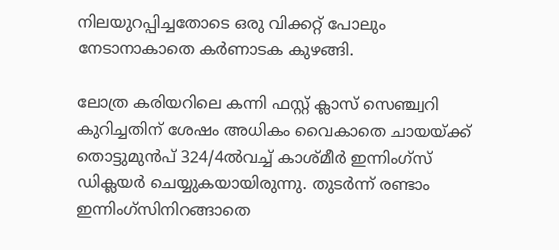നിലയുറപ്പിച്ചതോടെ ഒരു വിക്കറ്റ് പോലും നേടാനാകാതെ കർണാടക കുഴങ്ങി.

ലോത്ര കരിയറിലെ കന്നി ഫസ്റ്റ് ക്ലാസ് സെഞ്ച്വറി കുറിച്ചതിന് ശേഷം അധികം വൈകാതെ ചായയ്ക്ക് തൊട്ടുമുൻപ് 324/4ൽവച്ച് കാശ്മീർ ഇന്നിംഗ്‌സ് ഡിക്ലയർ ചെയ്യുകയായിരുന്നു. തുടർന്ന് രണ്ടാം ഇന്നിംഗ്‌സിനിറങ്ങാതെ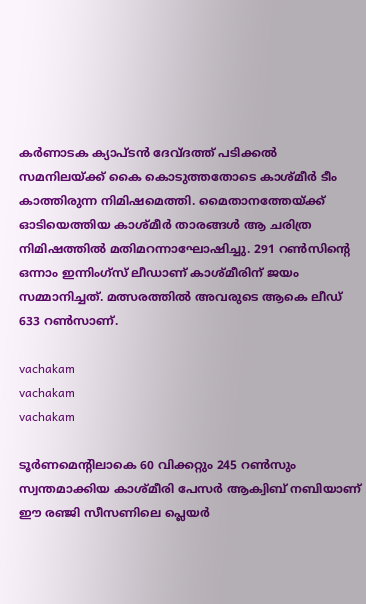കർണാടക ക്യാപ്ടൻ ദേവ്ദത്ത് പടിക്കൽ സമനിലയ്ക്ക് കൈ കൊടുത്തതോടെ കാശ്മീർ ടീം കാത്തിരുന്ന നിമിഷമെത്തി. മൈതാനത്തേയ്ക്ക് ഓടിയെത്തിയ കാശ്മീർ താരങ്ങൾ ആ ചരിത്ര നിമിഷത്തിൽ മതിമറന്നാഘോഷിച്ചു. 291 റൺസിന്റെ ഒന്നാം ഇന്നിംഗ്‌സ് ലീഡാണ് കാശ്മീരിന് ജയം സമ്മാനിച്ചത്. മത്സരത്തിൽ അവരുടെ ആകെ ലീഡ് 633 റൺസാണ്.

vachakam
vachakam
vachakam

ടൂർണമെന്റിലാകെ 60 വിക്കറ്റും 245 റൺസും സ്വന്തമാക്കിയ കാശ്മീരി പേസർ ആക്വിബ് നബിയാണ് ഈ രഞ്ജി സീസണിലെ പ്ലെയർ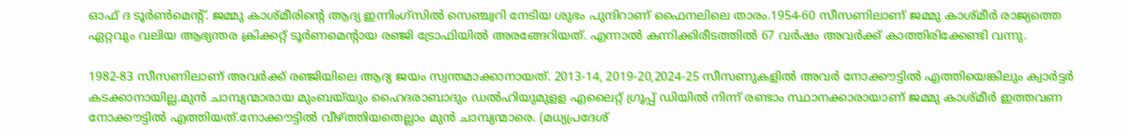ഓഫ് ദ ടൂർൺമെന്റ്. ജമ്മു കാശ്മീരിന്റെ ആദ്യ ഇന്നിംഗ്‌സിൽ സെഞ്ച്വറി നേടിയ ശുഭം പുന്ദിറാണ് ഫൈനലിലെ താരം.1954-60 സീസണിലാണ് ജമ്മു കാശ്മീർ രാജ്യത്തെ ഏറ്റവും വലിയ ആഭ്യന്തര ക്രിക്കറ്റ് ടൂർണമെന്റായ രഞ്ജി ട്രോഫിയിൽ അരങ്ങേറിയത്. എന്നാൽ കന്നിക്കിരീടത്തിൽ 67 വർഷം അവർക്ക് കാത്തിരിക്കേണ്ടി വന്നു.

1982-83 സീസണിലാണ് അവർക്ക് രഞ്ജിയിലെ ആദ്യ ജയം സ്വന്തമാക്കാനായത്. 2013-14, 2019-20,2024-25 സീസണുകളിൽ അവർ നോക്കൗട്ടിൽ എത്തിയെങ്കിലും ക്വാർട്ടർ കടക്കാനായില്ല.മുൻ ചാമ്പ്യന്മാരായ മുംബയ്‌യും ഹൈദരാബാദും ഡൽഹിയുമുളള എലൈറ്റ് ഗ്രൂപ്പ് ഡിയിൽ നിന്ന് രണ്ടാം സ്ഥാനക്കാരായാണ് ജമ്മു കാശ്മീർ ഇത്തവണ നോക്കൗട്ടിൽ എത്തിയത്.നോക്കൗട്ടിൽ വീഴ്ത്തിയതെല്ലാം മുൻ ചാമ്പ്യന്മാരെ. (മധ്യപ്രദേശ്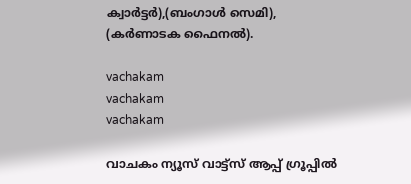ക്വാർട്ടർ),(ബംഗാൾ സെമി), (കർണാടക ഫൈനൽ).

vachakam
vachakam
vachakam

വാചകം ന്യൂസ് വാട്ട്സ് ആപ്പ് ഗ്രൂപ്പിൽ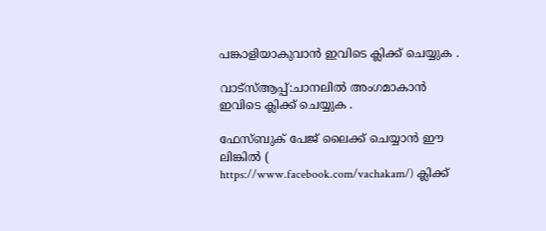പങ്കാളിയാകുവാൻ ഇവിടെ ക്ലിക്ക് ചെയ്യുക .

വാട്സ്ആപ്പ്:ചാനലിൽ അംഗമാകാൻ ഇവിടെ ക്ലിക്ക് ചെയ്യുക .

ഫേസ്ബുക് പേജ് ലൈക്ക് ചെയ്യാൻ ഈ ലിങ്കിൽ (
https://www.facebook.com/vachakam/) ക്ലിക്ക്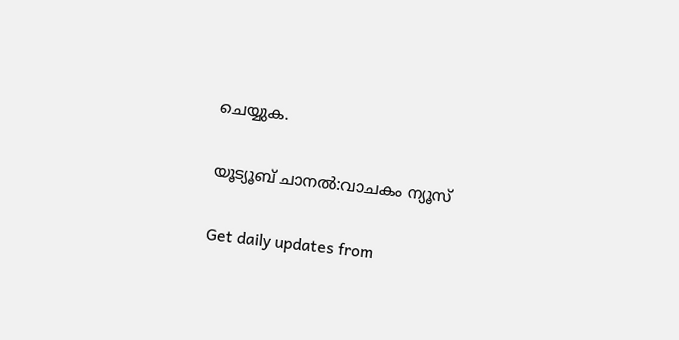ചെയ്യുക.

യൂട്യൂബ് ചാനൽ:വാചകം ന്യൂസ്

Get daily updates from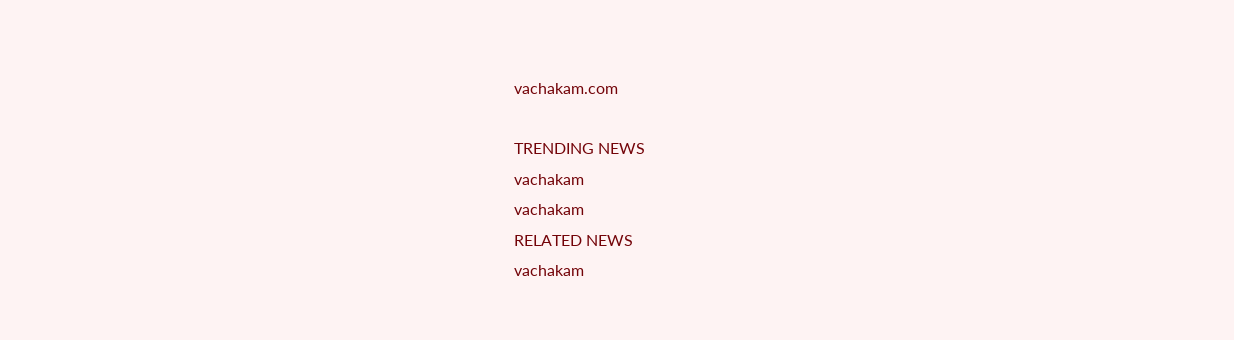vachakam.com

TRENDING NEWS
vachakam
vachakam
RELATED NEWS
vachakam